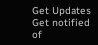Get Updates
Get notified of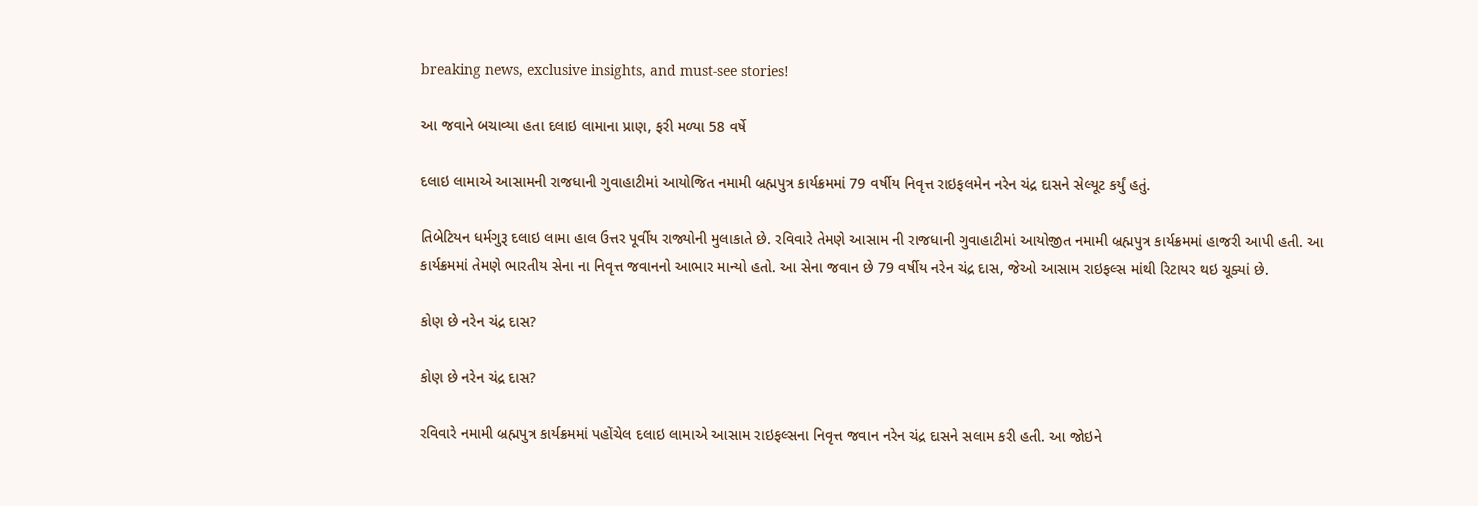breaking news, exclusive insights, and must-see stories!

આ જવાને બચાવ્યા હતા દલાઇ લામાના પ્રાણ, ફરી મળ્યા 58 વર્ષે

દલાઇ લામાએ આસામની રાજધાની ગુવાહાટીમાં આયોજિત નમામી બ્રહ્મપુત્ર કાર્યક્રમમાં 79 વર્ષીય નિવૃત્ત રાઇફલમેન નરેન ચંદ્ર દાસને સેલ્યૂટ કર્યું હતું.

તિબેટિયન ધર્મગુરૂ દલાઇ લામા હાલ ઉત્તર પૂર્વીય રાજ્યોની મુલાકાતે છે. રવિવારે તેમણે આસામ ની રાજધાની ગુવાહાટીમાં આયોજીત નમામી બ્રહ્મપુત્ર કાર્યક્રમમાં હાજરી આપી હતી. આ કાર્યક્રમમાં તેમણે ભારતીય સેના ના નિવૃત્ત જવાનનો આભાર માન્યો હતો. આ સેના જવાન છે 79 વર્ષીય નરેન ચંદ્ર દાસ, જેઓ આસામ રાઇફલ્સ માંથી રિટાયર થઇ ચૂક્યાં છે.

કોણ છે નરેન ચંદ્ર દાસ?

કોણ છે નરેન ચંદ્ર દાસ?

રવિવારે નમામી બ્રહ્મપુત્ર કાર્યક્રમમાં પહોંચેલ દલાઇ લામાએ આસામ રાઇફલ્સના નિવૃત્ત જવાન નરેન ચંદ્ર દાસને સલામ કરી હતી. આ જોઇને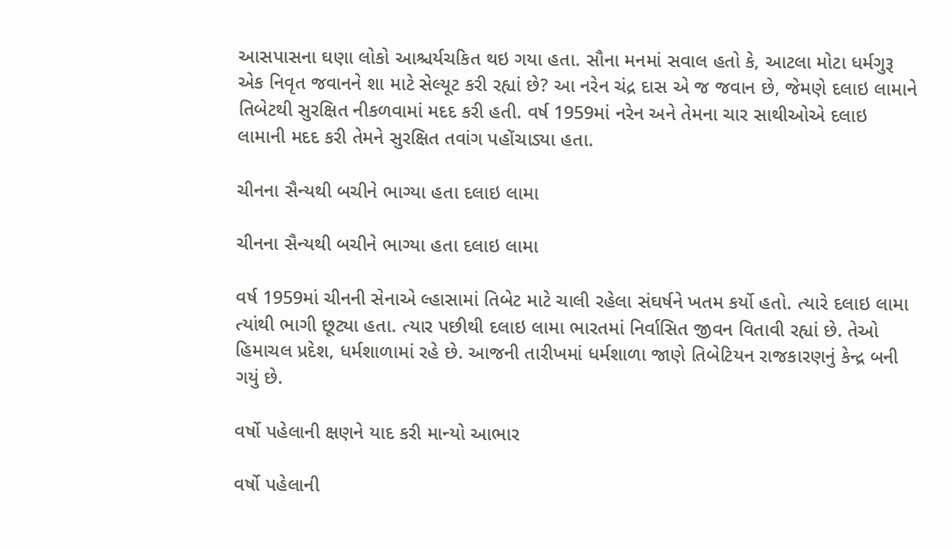આસપાસના ઘણા લોકો આશ્ચર્યચકિત થઇ ગયા હતા. સૌના મનમાં સવાલ હતો કે, આટલા મોટા ધર્મગુરૂ એક નિવૃત જવાનને શા માટે સેલ્યૂટ કરી રહ્યાં છે? આ નરેન ચંદ્ર દાસ એ જ જવાન છે, જેમણે દલાઇ લામાને તિબેટથી સુરક્ષિત નીકળવામાં મદદ કરી હતી. વર્ષ 1959માં નરેન અને તેમના ચાર સાથીઓએ દલાઇ લામાની મદદ કરી તેમને સુરક્ષિત તવાંગ પહોંચાડ્યા હતા.

ચીનના સૈન્યથી બચીને ભાગ્યા હતા દલાઇ લામા

ચીનના સૈન્યથી બચીને ભાગ્યા હતા દલાઇ લામા

વર્ષ 1959માં ચીનની સેનાએ લ્હાસામાં તિબેટ માટે ચાલી રહેલા સંઘર્ષને ખતમ કર્યો હતો. ત્યારે દલાઇ લામા ત્યાંથી ભાગી છૂટ્યા હતા. ત્યાર પછીથી દલાઇ લામા ભારતમાં નિર્વાસિત જીવન વિતાવી રહ્યાં છે. તેઓ હિમાચલ પ્રદેશ, ધર્મશાળામાં રહે છે. આજની તારીખમાં ધર્મશાળા જાણે તિબેટિયન રાજકારણનું કેન્દ્ર બની ગયું છે.

વર્ષો પહેલાની ક્ષણને યાદ કરી માન્યો આભાર

વર્ષો પહેલાની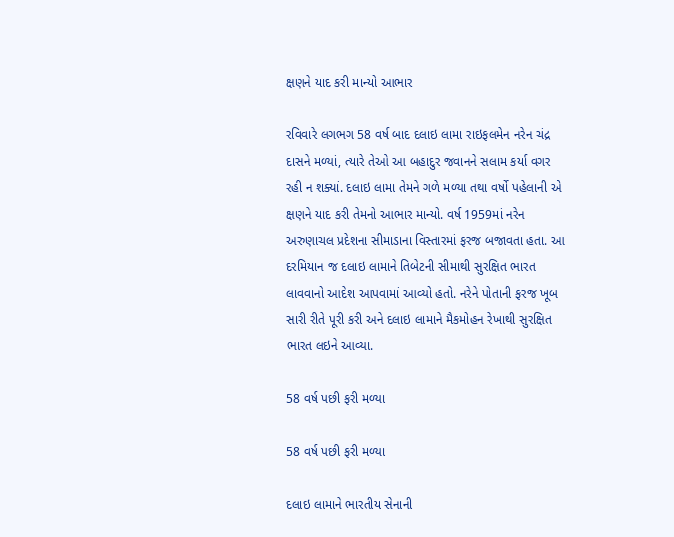ક્ષણને યાદ કરી માન્યો આભાર

રવિવારે લગભગ 58 વર્ષ બાદ દલાઇ લામા રાઇફલમેન નરેન ચંદ્ર દાસને મળ્યાં, ત્યારે તેઓ આ બહાદુર જવાનને સલામ કર્યા વગર રહી ન શક્યાં. દલાઇ લામા તેમને ગળે મળ્યા તથા વર્ષો પહેલાની એ ક્ષણને યાદ કરી તેમનો આભાર માન્યો. વર્ષ 1959માં નરેન અરુણાચલ પ્રદેશના સીમાડાના વિસ્તારમાં ફરજ બજાવતા હતા. આ દરમિયાન જ દલાઇ લામાને તિબેટની સીમાથી સુરક્ષિત ભારત લાવવાનો આદેશ આપવામાં આવ્યો હતો. નરેને પોતાની ફરજ ખૂબ સારી રીતે પૂરી કરી અને દલાઇ લામાને મૈકમોહન રેખાથી સુરક્ષિત ભારત લઇને આવ્યા.

58 વર્ષ પછી ફરી મળ્યા

58 વર્ષ પછી ફરી મળ્યા

દલાઇ લામાને ભારતીય સેનાની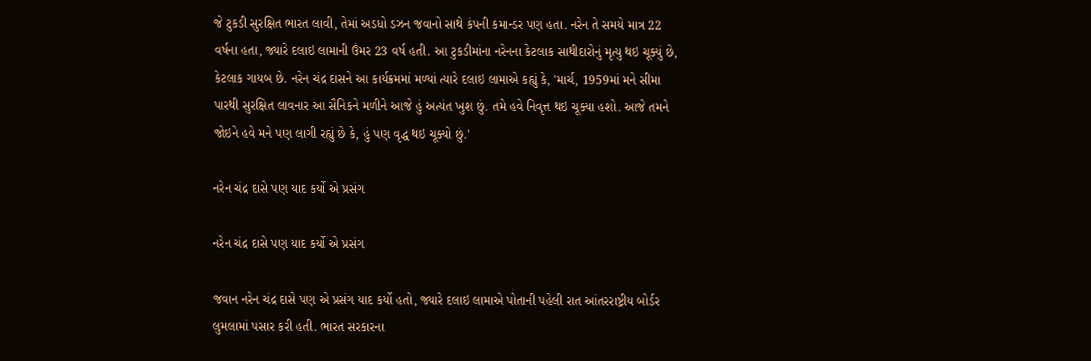જે ટુકડી સુરક્ષિત ભારત લાવી, તેમાં અડધો ડઝન જવાનો સાથે કંપની કમાન્ડર પણ હતા. નરેન તે સમયે માત્ર 22 વર્ષના હતા, જ્યારે દલાઇ લામાની ઉંમર 23 વર્ષ હતી. આ ટુકડીમાંના નરેનના કેટલાક સાથીદારોનું મૃત્યુ થઇ ચૂક્યું છે, કેટલાક ગાયબ છે. નરેન ચંદ્ર દાસને આ કાર્યક્રમમાં મળ્યાં ત્યારે દલાઇ લામાએ કહ્યું કે, 'માર્ચ, 1959માં મને સીમા પારથી સુરક્ષિત લાવનાર આ સૈનિકને મળીને આજે હું અત્યંત ખુશ છું. તમે હવે નિવૃત્ત થઇ ચૂક્યા હશો. આજે તમને જોઇને હવે મને પણ લાગી રહ્યું છે કે, હું પણ વૃદ્ધ થઇ ચૂક્યો છું.'

નરેન ચંદ્ર દાસે પણ યાદ કર્યો એ પ્રસંગ

નરેન ચંદ્ર દાસે પણ યાદ કર્યો એ પ્રસંગ

જવાન નરેન ચંદ્ર દાસે પણ એ પ્રસંગ યાદ કર્યો હતો, જ્યારે દલાઇ લામાએ પોતાની પહેલી રાત આંતરરાષ્ટ્રીય બોર્ડર લુમલામાં પસાર કરી હતી. ભારત સરકારના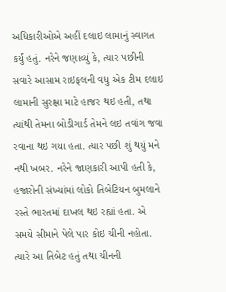અધિકારીઓએ અહીં દલાઇ લામાનું સ્વાગત કર્યું હતું. નરેને જણાવ્યું કે, ત્યાર પછીની સવારે આસામ રાઇફલની વધુ એક ટીમ દલાઇ લામાની સુરક્ષા માટે હાજર થઇ હતી, તથા ત્યાંથી તેમના બોડીગાર્ડ તેમને લઇ તવાંગ જવા રવાના થઇ ગયા હતા. ત્યાર પછી શું થયું મને નથી ખબર. નરેને જાણકારી આપી હતી કે, હજારોની સંખ્યાંમાં લોકો તિબેટિયન બુમલાને રસ્તે ભારતમાં દાખલ થઇ રહ્યાં હતા. એ સમયે સીમાને પેલે પાર કોઇ ચીની નહોતા. ત્યારે આ તિબેટ હતું તથા ચીનની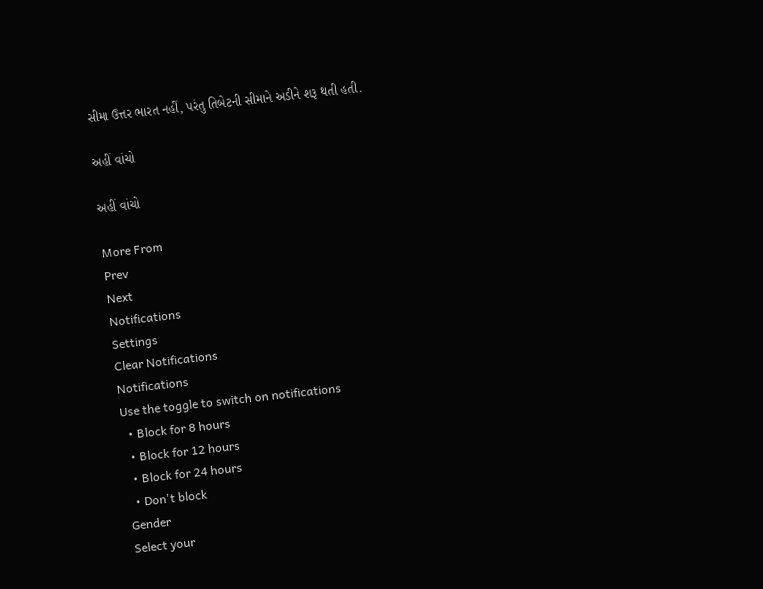સીમા ઉત્તર ભારત નહીં, પરંતુ તિબેટની સીમાને અડીને શરૂ થતી હતી.

અહીં વાંચો

અહીં વાંચો

More From
Prev
Next
Notifications
Settings
Clear Notifications
Notifications
Use the toggle to switch on notifications
  • Block for 8 hours
  • Block for 12 hours
  • Block for 24 hours
  • Don't block
Gender
Select your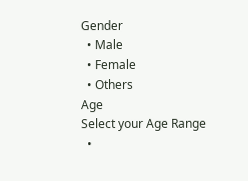Gender
  • Male
  • Female
  • Others
Age
Select your Age Range
  •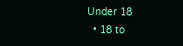Under 18
  • 18 to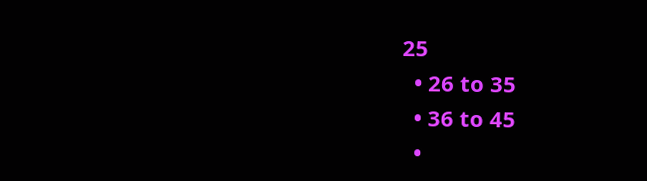25
  • 26 to 35
  • 36 to 45
  •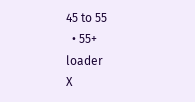45 to 55
  • 55+
loader
X